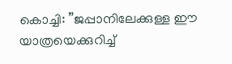കൊച്ചി: ”ജപ്പാനിലേക്കുള്ള ഈ യാത്രയെക്കുറിച്ച്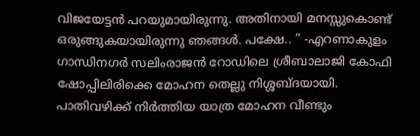വിജയേട്ടൻ പറയുമായിരുന്നു. അതിനായി മനസ്സുകൊണ്ട് ഒരുങ്ങുകയായിരുന്നു ഞങ്ങൾ. പക്ഷേ.. ” -എറണാകുളം ഗാന്ധിനഗർ സലിംരാജൻ റോഡിലെ ശ്രീബാലാജി കോഫി ഷോപ്പിലിരിക്കെ മോഹന തെല്ലു നിശ്ശബ്ദയായി. പാതിവഴിക്ക് നിർത്തിയ യാത്ര മോഹന വീണ്ടും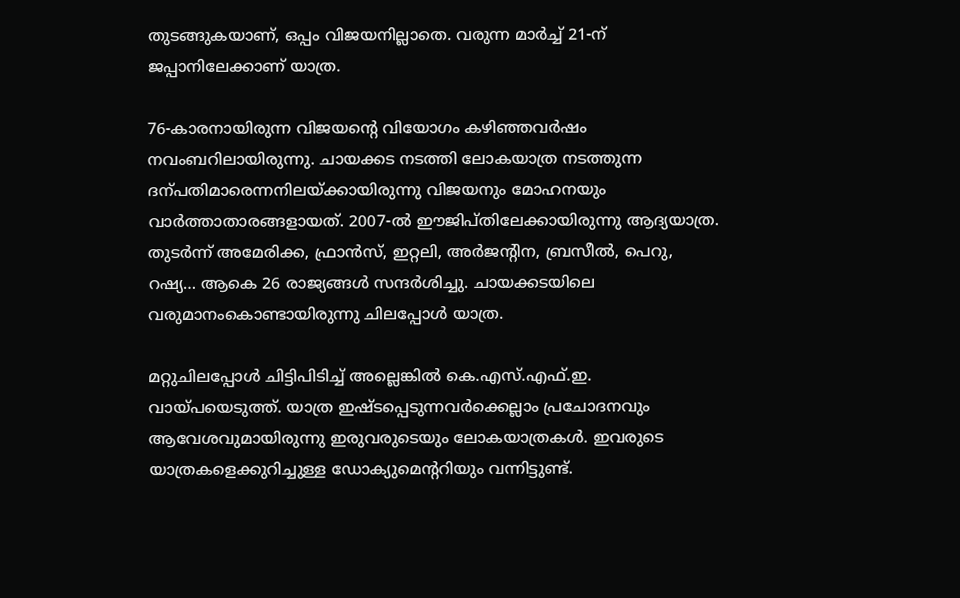തുടങ്ങുകയാണ്, ഒപ്പം വിജയനില്ലാതെ. വരുന്ന മാർച്ച് 21-ന് ജപ്പാനിലേക്കാണ് യാത്ര.

76-കാരനായിരുന്ന വിജയന്റെ വിയോഗം കഴിഞ്ഞവർഷം നവംബറിലായിരുന്നു. ചായക്കട നടത്തി ലോകയാത്ര നടത്തുന്ന ദന്പതിമാരെന്നനിലയ്ക്കായിരുന്നു വിജയനും മോഹനയും വാർത്താതാരങ്ങളായത്. 2007-ൽ ഈജിപ്തിലേക്കായിരുന്നു ആദ്യയാത്ര. തുടർന്ന് അമേരിക്ക, ഫ്രാൻസ്, ഇറ്റലി, അർജന്റിന, ബ്രസീൽ, പെറു, റഷ്യ… ആകെ 26 രാജ്യങ്ങൾ സന്ദർശിച്ചു. ചായക്കടയിലെ വരുമാനംകൊണ്ടായിരുന്നു ചിലപ്പോൾ യാത്ര.

മറ്റുചിലപ്പോൾ ചിട്ടിപിടിച്ച് അല്ലെങ്കിൽ കെ.എസ്.എഫ്.ഇ. വായ്പയെടുത്ത്. യാത്ര ഇഷ്ടപ്പെടുന്നവർക്കെല്ലാം പ്രചോദനവും ആവേശവുമായിരുന്നു ഇരുവരുടെയും ലോകയാത്രകൾ. ഇവരുടെ യാത്രകളെക്കുറിച്ചുള്ള ഡോക്യുമെന്ററിയും വന്നിട്ടുണ്ട്.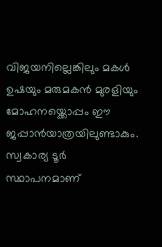വിജയനില്ലെങ്കിലും മകൾ ഉഷയും മരുമകൻ മുരളിയും മോഹനയ്ക്കൊപ്പം ഈ ജപ്പാൻയാത്രയിലുണ്ടാകും. സ്വകാര്യ ടൂർ സ്ഥാപനമാണ്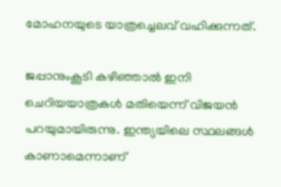മോഹനയുടെ യാത്രച്ചെലവ് വഹിക്കുന്നത്.

ജപ്പാനുംകൂടി കഴിഞ്ഞാൽ ഇനി ചെറിയയാത്രകൾ മതിയെന്ന് വിജയൻ പറയുമായിരുന്നു. ഇന്ത്യയിലെ സ്ഥലങ്ങൾ കാണാമെന്നാണ്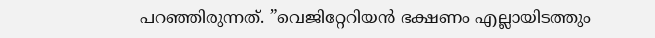പറഞ്ഞിരുന്നത്. ”വെജിറ്റേറിയൻ ഭക്ഷണം എല്ലായിടത്തും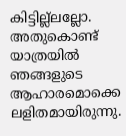കിട്ടില്ല്ലല്ലോ. അതുകൊണ്ട് യാത്രയിൽ ഞങ്ങളുടെ ആഹാരമൊക്കെ ലളിതമായിരുന്നു.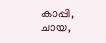കാപ്പി, ചായ,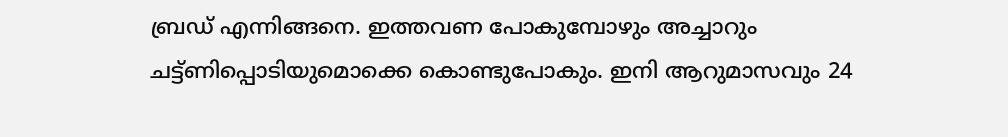ബ്രഡ് എന്നിങ്ങനെ. ഇത്തവണ പോകുമ്പോഴും അച്ചാറും ചട്ട്ണിപ്പൊടിയുമൊക്കെ കൊണ്ടുപോകും. ഇനി ആറുമാസവും 24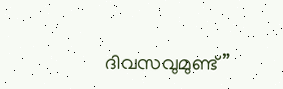ദിവസവുമുണ്ട്”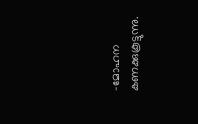-മോഹന കണക്കുകൂട്ടുന്നു.